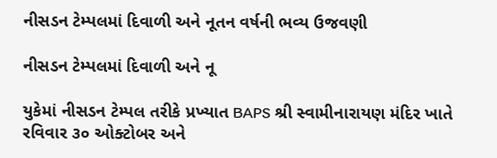નીસડન ટેમ્પલમાં દિવાળી અને નૂતન વર્ષની ભવ્ય ઉજવણી

નીસડન ટેમ્પલમાં દિવાળી અને નૂ

યુકેમાં નીસડન ટેમ્પલ તરીકે પ્રખ્યાત BAPS શ્રી સ્વામીનારાયણ મંદિર ખાતે રવિવાર ૩૦ ઓક્ટોબર અને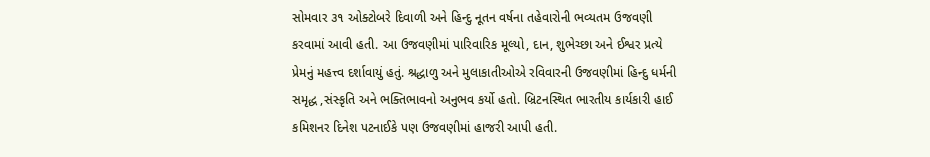સોમવાર ૩૧ ઓક્ટોબરે દિવાળી અને હિન્દુ નૂતન વર્ષના તહેવારોની ભવ્યતમ ઉજવણી કરવામાં આવી હતી. આ ઉજવણીમાં પારિવારિક મૂલ્યો, દાન, શુભેચ્છા અને ઈશ્વર પ્રત્યે પ્રેમનું મહત્ત્વ દર્શાવાયું હતું. શ્રદ્ધાળુ અને મુલાકાતીઓએ રવિવારની ઉજવણીમાં હિન્દુ ધર્મની સમૃદ્ધ ,સંસ્કૃતિ અને ભક્તિભાવનો અનુભવ કર્યો હતો. બ્રિટનસ્થિત ભારતીય કાર્યકારી હાઈ કમિશનર દિનેશ પટનાઈકે પણ ઉજવણીમાં હાજરી આપી હતી.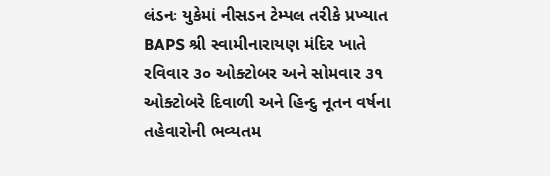લંડનઃ યુકેમાં નીસડન ટેમ્પલ તરીકે પ્રખ્યાત BAPS શ્રી સ્વામીનારાયણ મંદિર ખાતે રવિવાર ૩૦ ઓક્ટોબર અને સોમવાર ૩૧ ઓક્ટોબરે દિવાળી અને હિન્દુ નૂતન વર્ષના તહેવારોની ભવ્યતમ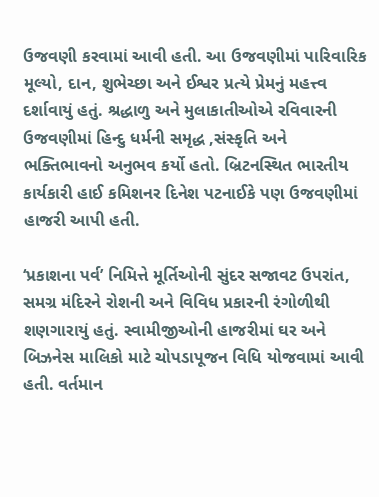ઉજવણી કરવામાં આવી હતી. આ ઉજવણીમાં પારિવારિક મૂલ્યો, દાન, શુભેચ્છા અને ઈશ્વર પ્રત્યે પ્રેમનું મહત્ત્વ દર્શાવાયું હતું. શ્રદ્ધાળુ અને મુલાકાતીઓએ રવિવારની ઉજવણીમાં હિન્દુ ધર્મની સમૃદ્ધ ,સંસ્કૃતિ અને ભક્તિભાવનો અનુભવ કર્યો હતો. બ્રિટનસ્થિત ભારતીય કાર્યકારી હાઈ કમિશનર દિનેશ પટનાઈકે પણ ઉજવણીમાં હાજરી આપી હતી.

‘પ્રકાશના પર્વ’ નિમિત્તે મૂર્તિઓની સુંદર સજાવટ ઉપરાંત, સમગ્ર મંદિરને રોશની અને વિવિધ પ્રકારની રંગોળીથી શણગારાયું હતું. સ્વામીજીઓની હાજરીમાં ઘર અને બિઝનેસ માલિકો માટે ચોપડાપૂજન વિધિ યોજવામાં આવી હતી. વર્તમાન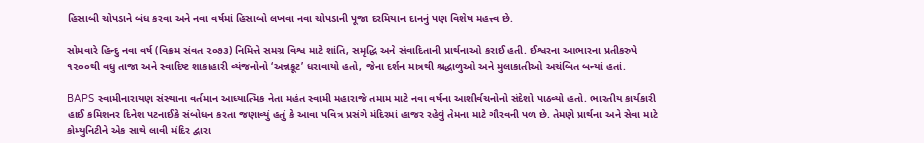હિસાબી ચોપડાને બંધ કરવા અને નવા વર્ષમાં હિસાબો લખવા નવા ચોપડાની પૂજા દરમિયાન દાનનું પણ વિશેષ મહત્ત્વ છે.

સોમવારે હિન્દુ નવા વર્ષ (વિક્રમ સંવત ૨૦૭૩) નિમિત્તે સમગ્ર વિશ્વ માટે શાંતિ, સમૃદ્ધિ અને સંવાદિતાની પ્રાર્થનાઓ કરાઈ હતી. ઈશ્વરના આભારના પ્રતીકરુપે ૧૨૦૦થી વધુ તાજા અને સ્વાદિષ્ટ શાકાહારી વ્યંજનોનો ‘અન્નકૂટ’ ધરાવાયો હતો, જેના દર્શન માત્રથી શ્રદ્ધાળુઓ અને મુલાકાતીઓ અચંબિત બન્યાં હતાં.

BAPS સ્વામીનારાયણ સંસ્થાના વર્તમાન આધ્યાત્મિક નેતા મહંત સ્વામી મહારાજે તમામ માટે નવા વર્ષના આશીર્વચનોનો સંદેશો પાઠવ્યો હતો. ભારતીય કાર્યકારી હાઈ કમિશનર દિનેશ પટનાઈકે સંબોધન કરતા જણાવ્યું હતું કે આવા પવિત્ર પ્રસંગે મંદિરમાં હાજર રહેવું તેમના માટે ગૌરવની પળ છે. તેમણે પ્રાર્થના અને સેવા માટે કોમ્યુનિટીને એક સાથે લાવી મંદિર દ્વારા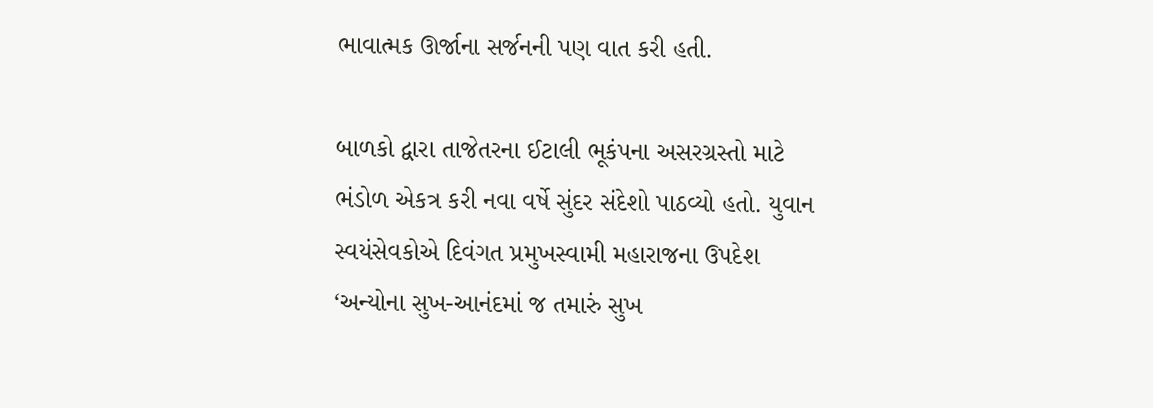ભાવાત્મક ઊર્જાના સર્જનની પણ વાત કરી હતી.

બાળકો દ્વારા તાજેતરના ઈટાલી ભૂકંપના અસરગ્રસ્તો માટે ભંડોળ એકત્ર કરી નવા વર્ષે સુંદર સંદેશો પાઠવ્યો હતો. યુવાન સ્વયંસેવકોએ દિવંગત પ્રમુખસ્વામી મહારાજના ઉપદેશ ‘અન્યોના સુખ-આનંદમાં જ તમારું સુખ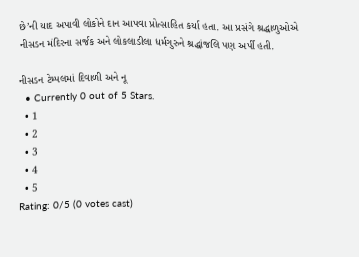છે’ની યાદ અપાવી લોકોને દાન આપવા પ્રોત્સાહિત કર્યા હતા. આ પ્રસંગે શ્રદ્ધાળુઓએ નીસડન મંદિરના સર્જક અને લોકલાડીલા ધર્મગુરુને શ્રદ્ધાંજલિ પણ અર્પી હતી.

નીસડન ટેમ્પલમાં દિવાળી અને નૂ
  • Currently 0 out of 5 Stars.
  • 1
  • 2
  • 3
  • 4
  • 5
Rating: 0/5 (0 votes cast)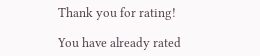Thank you for rating!

You have already rated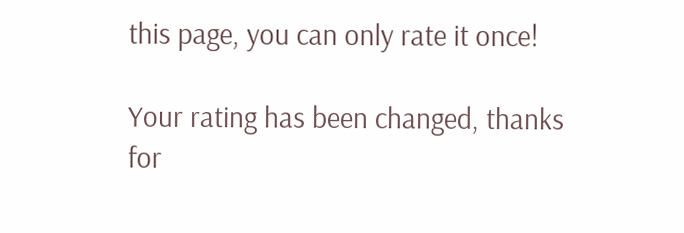this page, you can only rate it once!

Your rating has been changed, thanks for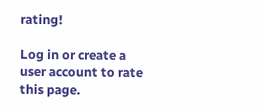rating!

Log in or create a user account to rate this page.